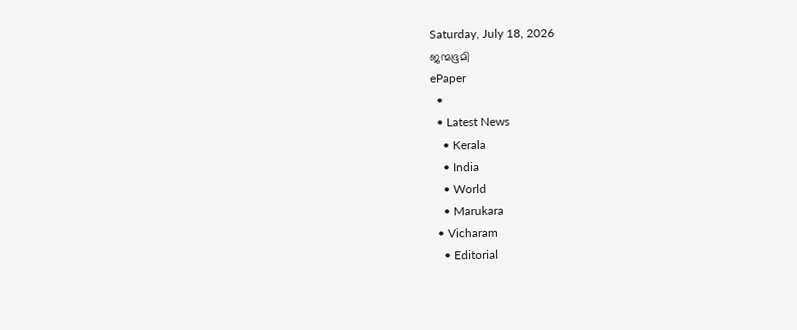Saturday, July 18, 2026
ജന്മഭൂമി
ePaper
  •
  • Latest News
    • Kerala
    • India
    • World
    • Marukara
  • Vicharam
    • Editorial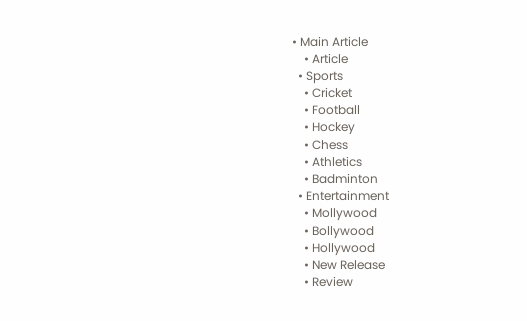• Main Article
    • Article
  • Sports
    • Cricket
    • Football
    • Hockey
    • Chess
    • Athletics
    • Badminton
  • Entertainment
    • Mollywood
    • Bollywood
    • Hollywood
    • New Release
    • Review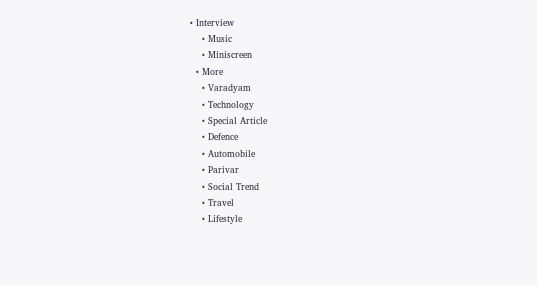• Interview
    • Music
    • Miniscreen
  • More
    • Varadyam
    • Technology
    • Special Article
    • Defence
    • Automobile
    • Parivar
    • Social Trend
    • Travel
    • Lifestyle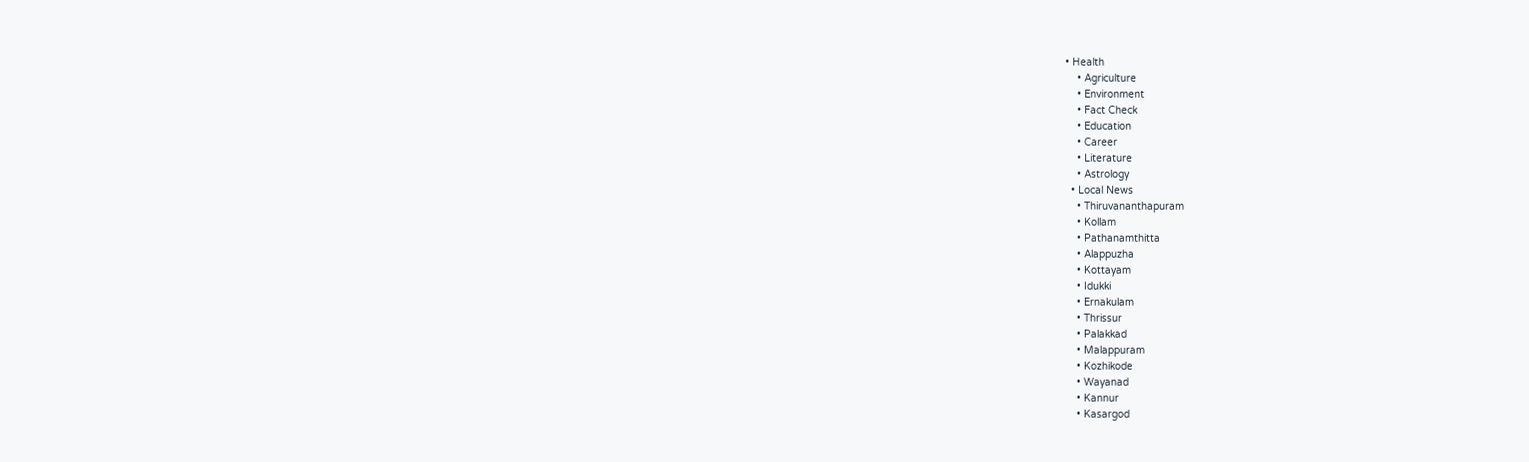• Health
    • Agriculture
    • Environment
    • Fact Check
    • Education
    • Career
    • Literature
    • Astrology
  • Local News
    • Thiruvananthapuram
    • Kollam
    • Pathanamthitta
    • Alappuzha
    • Kottayam
    • Idukki
    • Ernakulam
    • Thrissur
    • Palakkad
    • Malappuram
    • Kozhikode
    • Wayanad
    • Kannur
    • Kasargod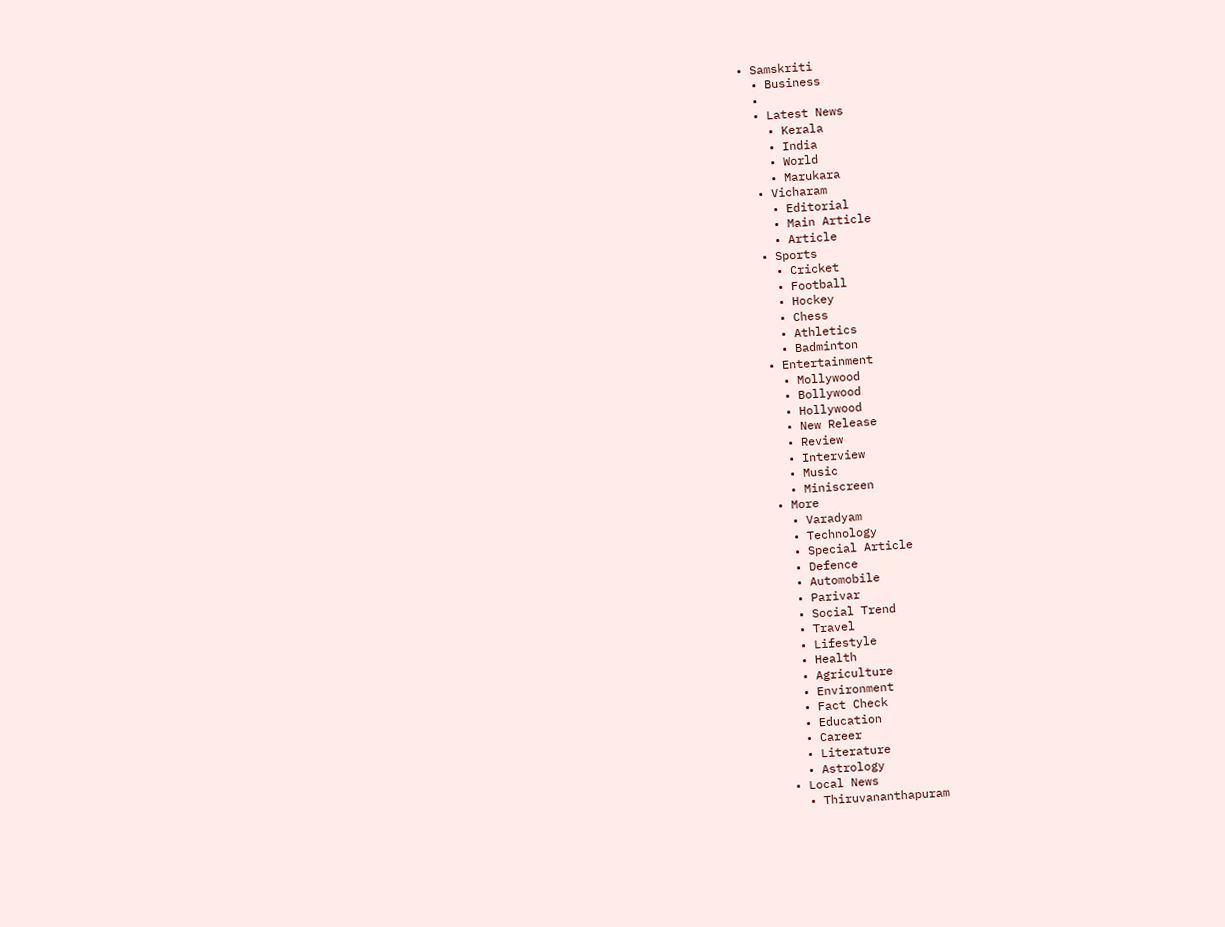• Samskriti
  • Business
  •
  • Latest News
    • Kerala
    • India
    • World
    • Marukara
  • Vicharam
    • Editorial
    • Main Article
    • Article
  • Sports
    • Cricket
    • Football
    • Hockey
    • Chess
    • Athletics
    • Badminton
  • Entertainment
    • Mollywood
    • Bollywood
    • Hollywood
    • New Release
    • Review
    • Interview
    • Music
    • Miniscreen
  • More
    • Varadyam
    • Technology
    • Special Article
    • Defence
    • Automobile
    • Parivar
    • Social Trend
    • Travel
    • Lifestyle
    • Health
    • Agriculture
    • Environment
    • Fact Check
    • Education
    • Career
    • Literature
    • Astrology
  • Local News
    • Thiruvananthapuram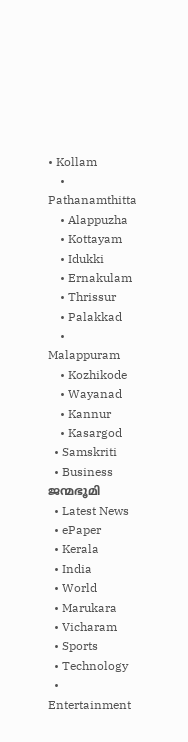• Kollam
    • Pathanamthitta
    • Alappuzha
    • Kottayam
    • Idukki
    • Ernakulam
    • Thrissur
    • Palakkad
    • Malappuram
    • Kozhikode
    • Wayanad
    • Kannur
    • Kasargod
  • Samskriti
  • Business
ജന്മഭൂമി
  • Latest News
  • ePaper
  • Kerala
  • India
  • World
  • Marukara
  • Vicharam
  • Sports
  • Technology
  • Entertainment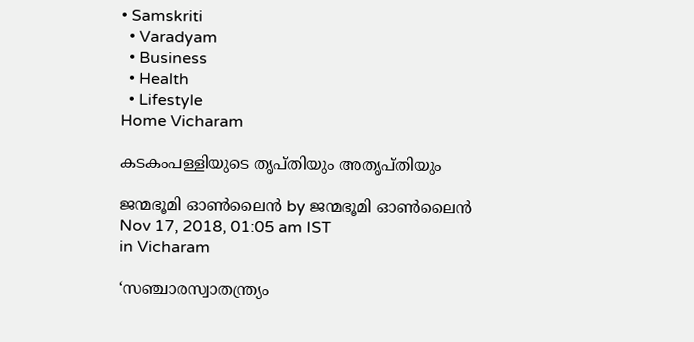• Samskriti
  • Varadyam
  • Business
  • Health
  • Lifestyle
Home Vicharam

കടകംപള്ളിയുടെ തൃപ്തിയും അതൃപ്തിയും

ജന്മഭൂമി ഓണ്‍ലൈന്‍ by ജന്മഭൂമി ഓണ്‍ലൈന്‍
Nov 17, 2018, 01:05 am IST
in Vicharam

‘സഞ്ചാരസ്വാതന്ത്ര്യം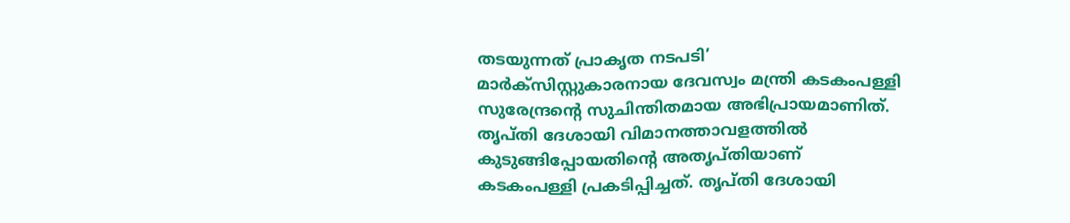തടയുന്നത് പ്രാകൃത നടപടി’ മാര്‍ക്‌സിസ്റ്റുകാരനായ ദേവസ്വം മന്ത്രി കടകംപള്ളി സുരേന്ദ്രന്റെ സുചിന്തിതമായ അഭിപ്രായമാണിത്. തൃപ്തി ദേശായി വിമാനത്താവളത്തില്‍ കുടുങ്ങിപ്പോയതിന്റെ അതൃപ്തിയാണ് കടകംപള്ളി പ്രകടിപ്പിച്ചത്. തൃപ്തി ദേശായി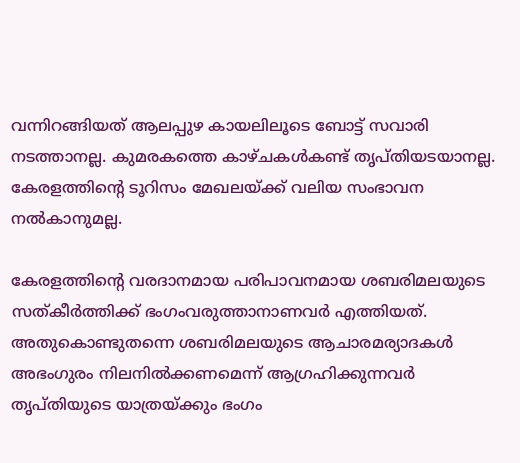വന്നിറങ്ങിയത് ആലപ്പുഴ കായലിലൂടെ ബോട്ട് സവാരി നടത്താനല്ല. കുമരകത്തെ കാഴ്ചകള്‍കണ്ട് തൃപ്തിയടയാനല്ല. കേരളത്തിന്റെ ടൂറിസം മേഖലയ്‌ക്ക് വലിയ സംഭാവന നല്‍കാനുമല്ല.

കേരളത്തിന്റെ വരദാനമായ പരിപാവനമായ ശബരിമലയുടെ സത്കീര്‍ത്തിക്ക് ഭംഗംവരുത്താനാണവര്‍ എത്തിയത്. അതുകൊണ്ടുതന്നെ ശബരിമലയുടെ ആചാരമര്യാദകള്‍ അഭംഗുരം നിലനില്‍ക്കണമെന്ന് ആഗ്രഹിക്കുന്നവര്‍ തൃപ്തിയുടെ യാത്രയ്‌ക്കും ഭംഗം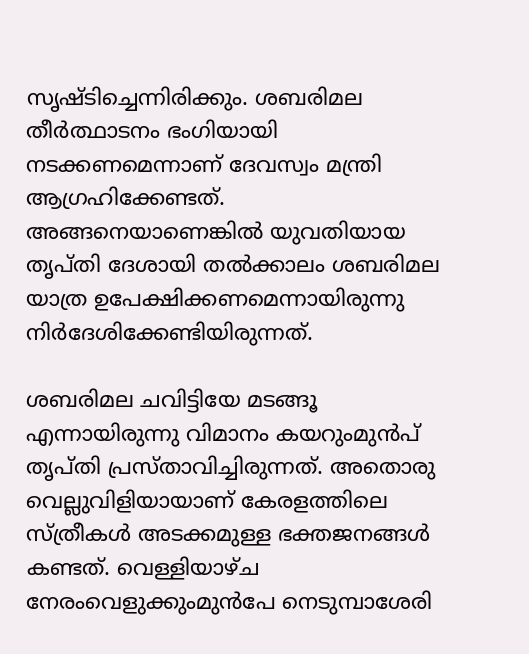സൃഷ്ടിച്ചെന്നിരിക്കും. ശബരിമല തീര്‍ത്ഥാടനം ഭംഗിയായി നടക്കണമെന്നാണ് ദേവസ്വം മന്ത്രി ആഗ്രഹിക്കേണ്ടത്. അങ്ങനെയാണെങ്കില്‍ യുവതിയായ തൃപ്തി ദേശായി തല്‍ക്കാലം ശബരിമല യാത്ര ഉപേക്ഷിക്കണമെന്നായിരുന്നു നിര്‍ദേശിക്കേണ്ടിയിരുന്നത്.

ശബരിമല ചവിട്ടിയേ മടങ്ങൂ എന്നായിരുന്നു വിമാനം കയറുംമുന്‍പ് തൃപ്തി പ്രസ്താവിച്ചിരുന്നത്. അതൊരു വെല്ലുവിളിയായാണ് കേരളത്തിലെ സ്ത്രീകള്‍ അടക്കമുള്ള ഭക്തജനങ്ങള്‍ കണ്ടത്. വെള്ളിയാഴ്ച നേരംവെളുക്കുംമുന്‍പേ നെടുമ്പാശേരി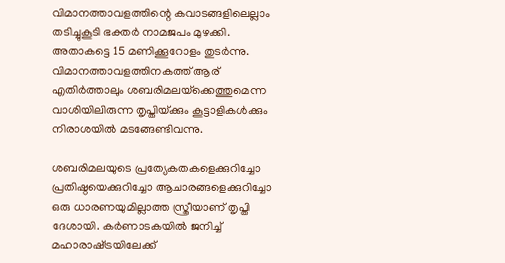വിമാനത്താവളത്തിന്റെ കവാടങ്ങളിലെല്ലാം തടിച്ചുകൂടി ഭക്തര്‍ നാമജപം മുഴക്കി. അതാകട്ടെ 15 മണിക്കൂറോളം തുടര്‍ന്നു. വിമാനത്താവളത്തിനകത്ത് ആര് എതിര്‍ത്താലും ശബരിമലയ്‌ക്കെത്തുമെന്ന വാശിയിലിരുന്ന തൃപ്തിയ്‌ക്കും കൂട്ടാളികള്‍ക്കും നിരാശയില്‍ മടങ്ങേണ്ടിവന്നു.

ശബരിമലയുടെ പ്രത്യേകതകളെക്കുറിച്ചോ പ്രതിഷ്ഠയെക്കുറിച്ചോ ആചാരങ്ങളെക്കുറിച്ചോ ഒരു ധാരണയുമില്ലാത്ത സ്ത്രീയാണ് തൃപ്തി ദേശായി. കര്‍ണാടകയില്‍ ജനിച്ച് മഹാരാഷ്‌ട്രയിലേക്ക്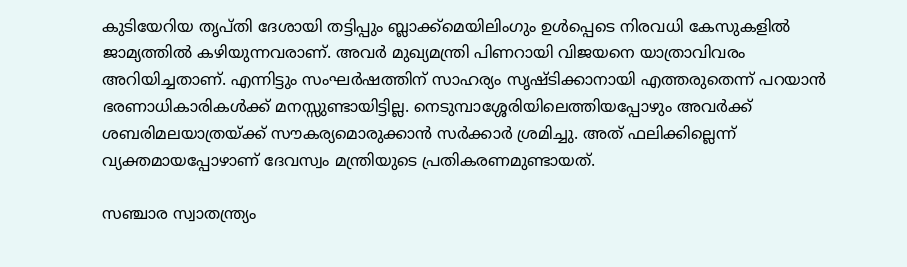കുടിയേറിയ തൃപ്തി ദേശായി തട്ടിപ്പും ബ്ലാക്ക്‌മെയിലിംഗും ഉള്‍പ്പെടെ നിരവധി കേസുകളില്‍ ജാമ്യത്തില്‍ കഴിയുന്നവരാണ്. അവര്‍ മുഖ്യമന്ത്രി പിണറായി വിജയനെ യാത്രാവിവരം അറിയിച്ചതാണ്. എന്നിട്ടും സംഘര്‍ഷത്തിന് സാഹര്യം സൃഷ്ടിക്കാനായി എത്തരുതെന്ന് പറയാന്‍ ഭരണാധികാരികള്‍ക്ക് മനസ്സുണ്ടായിട്ടില്ല. നെടുമ്പാശ്ശേരിയിലെത്തിയപ്പോഴും അവര്‍ക്ക് ശബരിമലയാത്രയ്‌ക്ക് സൗകര്യമൊരുക്കാന്‍ സര്‍ക്കാര്‍ ശ്രമിച്ചു. അത് ഫലിക്കില്ലെന്ന് വ്യക്തമായപ്പോഴാണ് ദേവസ്വം മന്ത്രിയുടെ പ്രതികരണമുണ്ടായത്.

സഞ്ചാര സ്വാതന്ത്ര്യം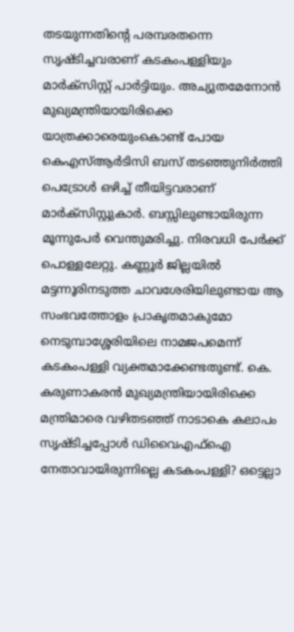തടയുന്നതിന്റെ പരമ്പരതന്നെ സൃഷ്ടിച്ചവരാണ് കടകംപള്ളിയും മാര്‍ക്‌സിസ്റ്റ് പാര്‍ട്ടിയും. അച്യുതമേനോന്‍ മുഖ്യമന്ത്രിയായിരിക്കെ യാത്രക്കാരെയുംകൊണ്ട് പോയ കെഎസ്ആര്‍ടിസി ബസ് തടഞ്ഞുനിര്‍ത്തി പെട്രോള്‍ ഒഴിച്ച് തീയിട്ടവരാണ് മാര്‍ക്‌സിസ്റ്റുകാര്‍. ബസ്സിലുണ്ടായിരുന്ന മൂന്നുപേര്‍ വെന്തുമരിച്ചു. നിരവധി പേര്‍ക്ക് പൊള്ളലേറ്റു. കണ്ണൂര്‍ ജില്ലയില്‍ മട്ടന്നൂരിനടുത്ത ചാവശേരിയിലുണ്ടായ ആ സംഭവത്തോളം പ്രാകൃതമാകുമോ നെടുമ്പാശ്ശേരിയിലെ നാമജപമെന്ന് കടകംപള്ളി വ്യക്തമാക്കേണ്ടതുണ്ട്. കെ. കരുണാകരന്‍ മുഖ്യമന്ത്രിയായിരിക്കെ മന്ത്രിമാരെ വഴിതടഞ്ഞ് നാടാകെ കലാപം സൃഷ്ടിച്ചപ്പോള്‍ ഡിവൈഎഫ്‌ഐ നേതാവായിരുന്നില്ലെ കടകംപള്ളി? ഒട്ടെല്ലാ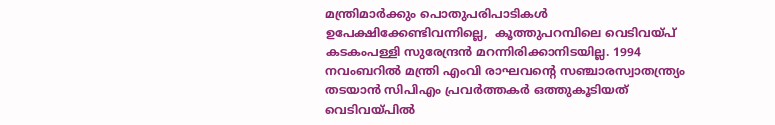മന്ത്രിമാര്‍ക്കും പൊതുപരിപാടികള്‍ ഉപേക്ഷിക്കേണ്ടിവന്നില്ലെ,  കൂത്തുപറമ്പിലെ വെടിവയ്‌പ് കടകംപള്ളി സുരേന്ദ്രന്‍ മറന്നിരിക്കാനിടയില്ല. 1994 നവംബറില്‍ മന്ത്രി എംവി രാഘവന്റെ സഞ്ചാരസ്വാതന്ത്ര്യം തടയാന്‍ സിപിഎം പ്രവര്‍ത്തകര്‍ ഒത്തുകൂടിയത് വെടിവയ്‌പില്‍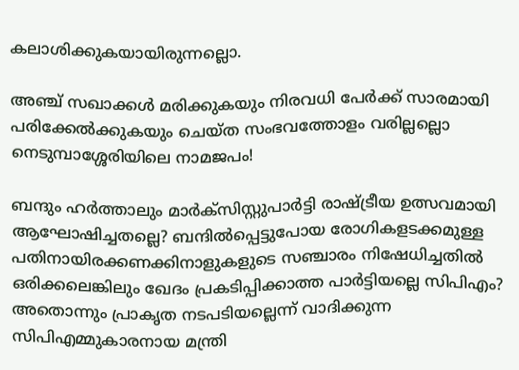കലാശിക്കുകയായിരുന്നല്ലൊ.

അഞ്ച് സഖാക്കള്‍ മരിക്കുകയും നിരവധി പേര്‍ക്ക് സാരമായി പരിക്കേല്‍ക്കുകയും ചെയ്ത സംഭവത്തോളം വരില്ലല്ലൊ നെടുമ്പാശ്ശേരിയിലെ നാമജപം!

ബന്ദും ഹര്‍ത്താലും മാര്‍ക്‌സിസ്റ്റുപാര്‍ട്ടി രാഷ്‌ട്രീയ ഉത്സവമായി ആഘോഷിച്ചതല്ലെ? ബന്ദില്‍പ്പെട്ടുപോയ രോഗികളടക്കമുള്ള പതിനായിരക്കണക്കിനാളുകളുടെ സഞ്ചാരം നിഷേധിച്ചതില്‍ ഒരിക്കലെങ്കിലും ഖേദം പ്രകടിപ്പിക്കാത്ത പാര്‍ട്ടിയല്ലെ സിപിഎം? അതൊന്നും പ്രാകൃത നടപടിയല്ലെന്ന് വാദിക്കുന്ന സിപിഎമ്മുകാരനായ മന്ത്രി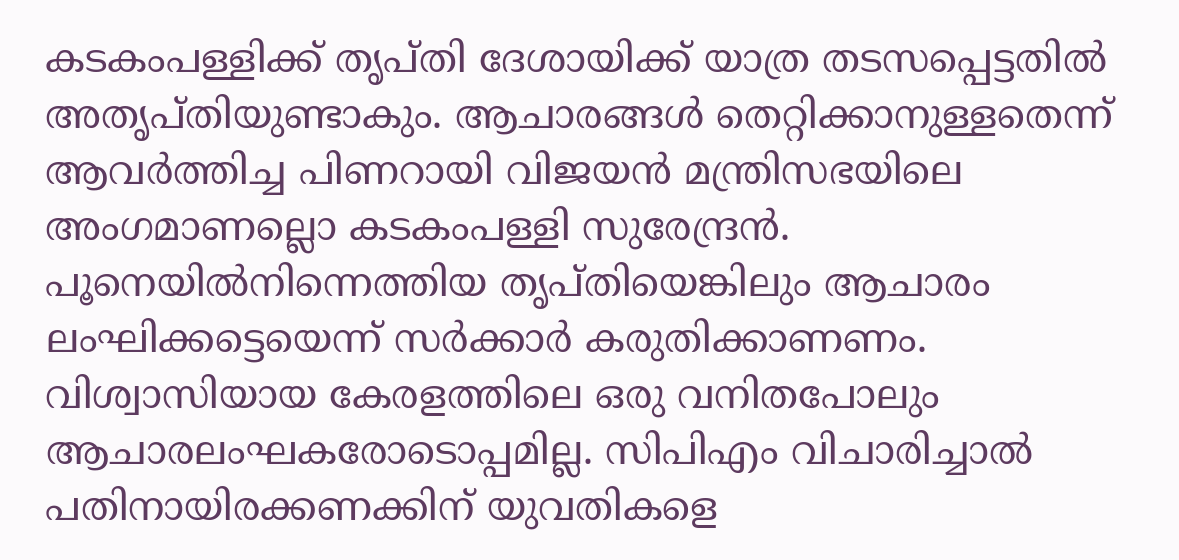കടകംപള്ളിക്ക് തൃപ്തി ദേശായിക്ക് യാത്ര തടസപ്പെട്ടതില്‍ അതൃപ്തിയുണ്ടാകും. ആചാരങ്ങള്‍ തെറ്റിക്കാനുള്ളതെന്ന് ആവര്‍ത്തിച്ച പിണറായി വിജയന്‍ മന്ത്രിസഭയിലെ അംഗമാണല്ലൊ കടകംപള്ളി സുരേന്ദ്രന്‍. പൂനെയില്‍നിന്നെത്തിയ തൃപ്തിയെങ്കിലും ആചാരം ലംഘിക്കട്ടെയെന്ന് സര്‍ക്കാര്‍ കരുതിക്കാണണം. വിശ്വാസിയായ കേരളത്തിലെ ഒരു വനിതപോലും ആചാരലംഘകരോടൊപ്പമില്ല. സിപിഎം വിചാരിച്ചാല്‍ പതിനായിരക്കണക്കിന് യുവതികളെ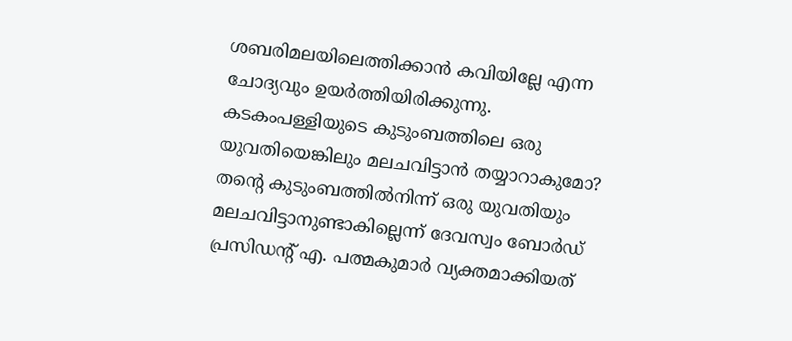ശബരിമലയിലെത്തിക്കാന്‍ കവിയില്ലേ എന്ന ചോദ്യവും ഉയര്‍ത്തിയിരിക്കുന്നു. കടകംപള്ളിയുടെ കുടുംബത്തിലെ ഒരു യുവതിയെങ്കിലും മലചവിട്ടാന്‍ തയ്യാറാകുമോ? തന്റെ കുടുംബത്തില്‍നിന്ന് ഒരു യുവതിയും മലചവിട്ടാനുണ്ടാകില്ലെന്ന് ദേവസ്വം ബോര്‍ഡ് പ്രസിഡന്റ് എ. പത്മകുമാര്‍ വ്യക്തമാക്കിയത്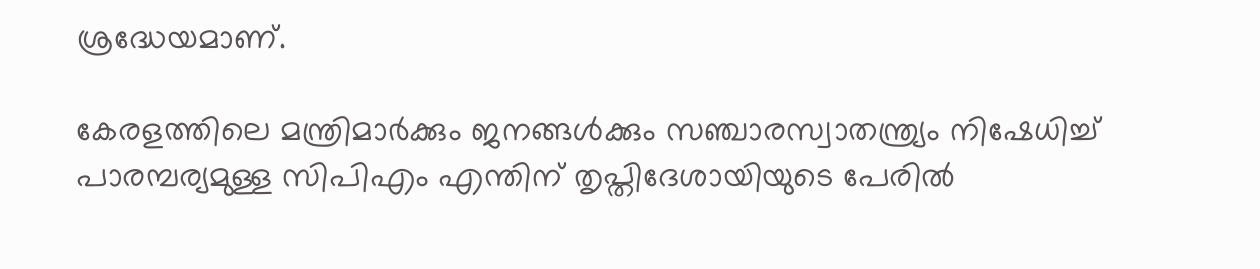ശ്രദ്ധേയമാണ്.

കേരളത്തിലെ മന്ത്രിമാര്‍ക്കും ജനങ്ങള്‍ക്കും സഞ്ചാരസ്വാതന്ത്ര്യം നിഷേധിച്ച് പാരമ്പര്യമുള്ള സിപിഎം എന്തിന് തൃപ്തിദേശായിയുടെ പേരില്‍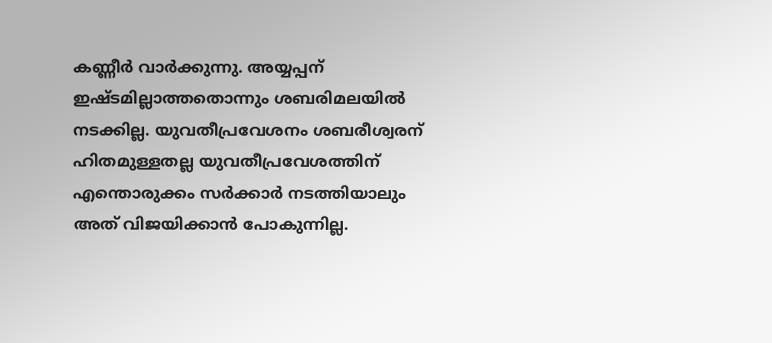കണ്ണീര്‍ വാര്‍ക്കുന്നു. അയ്യപ്പന് ഇഷ്ടമില്ലാത്തതൊന്നും ശബരിമലയില്‍ നടക്കില്ല. യുവതീപ്രവേശനം ശബരീശ്വരന് ഹിതമുള്ളതല്ല യുവതീപ്രവേശത്തിന് എന്തൊരുക്കം സര്‍ക്കാര്‍ നടത്തിയാലും അത് വിജയിക്കാന്‍ പോകുന്നില്ല.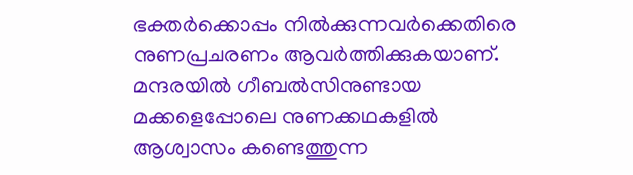ഭക്തര്‍ക്കൊപ്പം നില്‍ക്കുന്നവര്‍ക്കെതിരെ നുണപ്രചരണം ആവര്‍ത്തിക്കുകയാണ്. മന്ദരയില്‍ ഗീബല്‍സിനുണ്ടായ മക്കളെപ്പോലെ നുണക്കഥകളില്‍ ആശ്വാസം കണ്ടെത്തുന്ന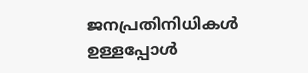ജനപ്രതിനിധികള്‍ ഉള്ളപ്പോള്‍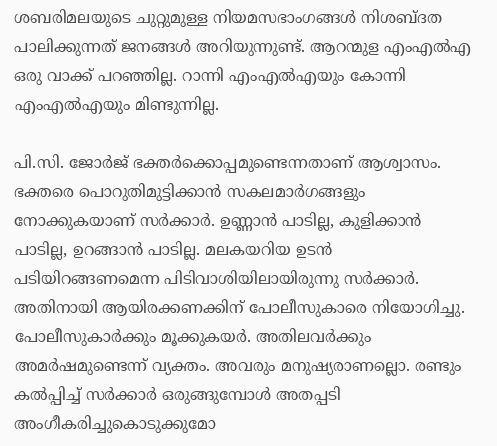ശബരിമലയുടെ ചുറ്റുമുള്ള നിയമസഭാംഗങ്ങള്‍ നിശബ്ദത പാലിക്കുന്നത് ജനങ്ങള്‍ അറിയുന്നുണ്ട്. ആറന്മുള എംഎല്‍എ ഒരു വാക്ക് പറഞ്ഞില്ല. റാന്നി എംഎല്‍എയും കോന്നി എംഎല്‍എയും മിണ്ടുന്നില്ല.

പി.സി. ജോര്‍ജ് ഭക്തര്‍ക്കൊപ്പമുണ്ടെന്നതാണ് ആശ്വാസം. ഭക്തരെ പൊറുതിമുട്ടിക്കാന്‍ സകലമാര്‍ഗങ്ങളും നോക്കുകയാണ് സര്‍ക്കാര്‍. ഉണ്ണാന്‍ പാടില്ല, കുളിക്കാന്‍ പാടില്ല, ഉറങ്ങാന്‍ പാടില്ല. മലകയറിയ ഉടന്‍ പടിയിറങ്ങണമെന്ന പിടിവാശിയിലായിരുന്നു സര്‍ക്കാര്‍. അതിനായി ആയിരക്കണക്കിന് പോലീസുകാരെ നിയോഗിച്ചു. പോലീസുകാര്‍ക്കും മൂക്കുകയര്‍. അതിലവര്‍ക്കും അമര്‍ഷമുണ്ടെന്ന് വ്യക്തം. അവരും മനുഷ്യരാണല്ലൊ. രണ്ടും കല്‍പ്പിച്ച് സര്‍ക്കാര്‍ ഒരുങ്ങുമ്പോള്‍ അതപ്പടി അംഗീകരിച്ചുകൊടുക്കുമോ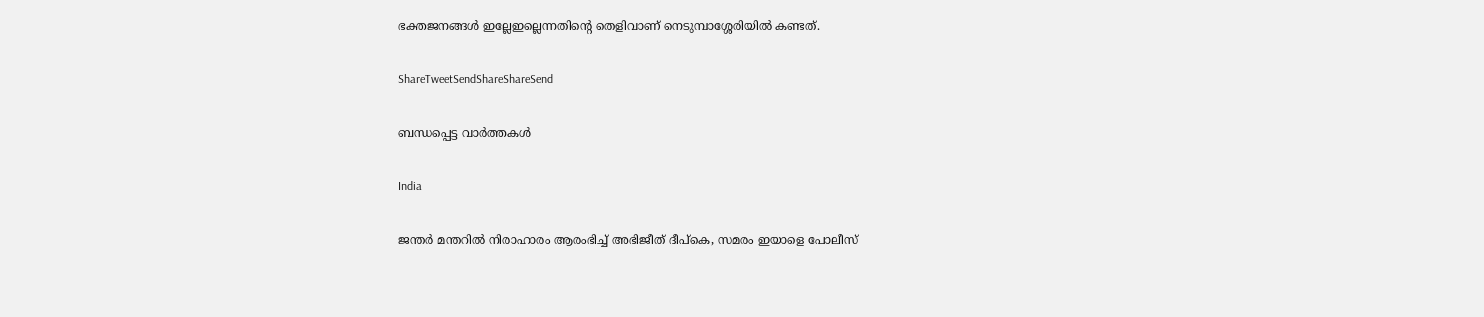ഭക്തജനങ്ങള്‍ ഇല്ലേഇല്ലെന്നതിന്റെ തെളിവാണ് നെടുമ്പാശ്ശേരിയില്‍ കണ്ടത്.

ShareTweetSendShareShareSend

ബന്ധപ്പെട്ട വാര്‍ത്തകള്‍

India

ജന്തര്‍ മന്തറില്‍ നിരാഹാരം ആരംഭിച്ച് അഭിജീത് ദീപ്‌കെ, സമരം ഇയാളെ പോലീസ്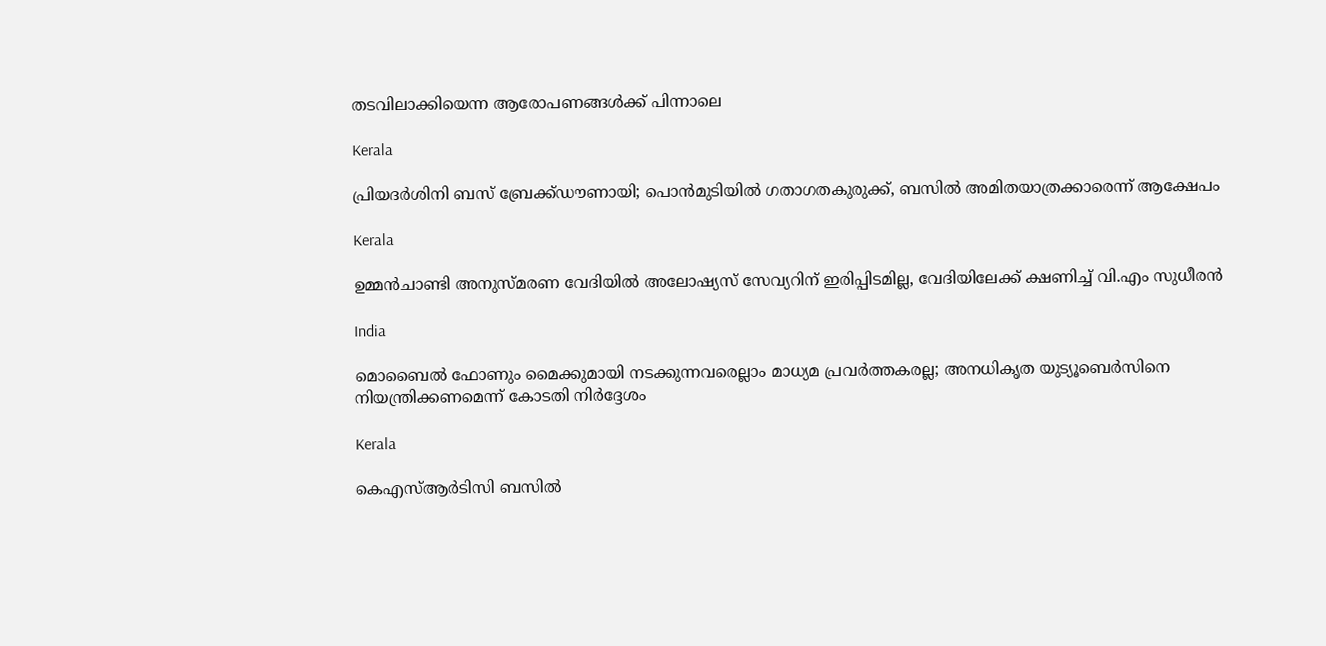തടവിലാക്കിയെന്ന ആരോപണങ്ങൾക്ക് പിന്നാലെ

Kerala

പ്രിയദർശിനി ബസ് ബ്രേക്ക്ഡൗണായി; പൊൻമുടിയിൽ ഗതാഗതകുരുക്ക്, ബസിൽ അമിതയാത്രക്കാരെന്ന് ആക്ഷേപം

Kerala

ഉമ്മൻചാണ്ടി അനുസ്മരണ വേദിയിൽ അലോഷ്യസ് സേവ്യറിന് ഇരിപ്പിടമില്ല, വേദിയിലേക്ക് ക്ഷണിച്ച് വി.എം സുധീരൻ

India

മൊബൈല്‍ ഫോണും മൈക്കുമായി നടക്കുന്നവരെല്ലാം മാധ്യമ പ്രവര്‍ത്തകരല്ല; അനധികൃത യുട്യൂബെർസിനെ നിയന്ത്രിക്കണമെന്ന് കോടതി നിർദ്ദേശം

Kerala

കെഎസ്ആർടിസി ബസിൽ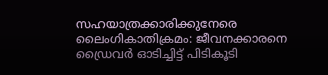സഹയാത്രക്കാരിക്കുനേരെ ലൈംഗികാതിക്രമം: ജീവനക്കാരനെ ഡ്രൈവർ ഓടിച്ചിട്ട് പിടികൂടി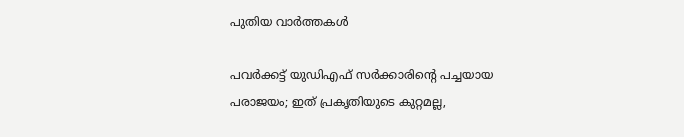പുതിയ വാര്‍ത്തകള്‍

പവർക്കട്ട് യുഡിഎഫ് സർക്കാരിന്റെ പച്ചയായ പരാജയം; ഇത് പ്രകൃതിയുടെ കുറ്റമല്ല,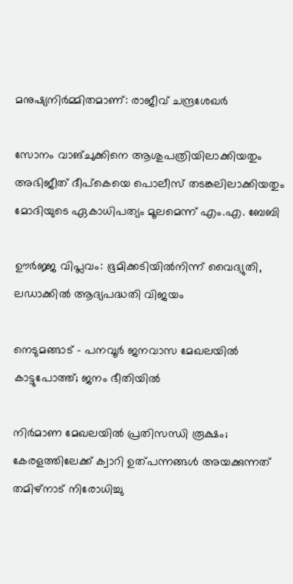മനുഷ്യനിർമ്മിതമാണ്: രാജീവ് ചന്ദ്രശേഖർ

സോനം വാങ്ചുക്കിനെ ആശുപത്രിയിലാക്കിയതും അഭിജീത് ദീപ്കെയെ പൊലീസ് തടങ്കലിലാക്കിയതും മോദിയുടെ ഏകാധിപത്യം മൂലമെന്ന് എം.എ. ബേബി

ഊർജ്ജ വിപ്ലവം: ഭൂമിക്കടിയിൽനിന്ന് വൈദ്യുതി, ലഡാക്കിൽ ആദ്യപദ്ധതി വിജയം

നെടുമങ്ങാട് – പനവൂർ ജനവാസ മേഖലയിൽ കാട്ടുപോത്ത്; ജനം ഭീതിയിൽ

നിര്‍മാണ മേഖലയില്‍ പ്രതിസന്ധി രൂക്ഷം; കേരളത്തിലേക്ക് ക്വാറി ഉത്പന്നങ്ങള്‍ അയക്കുന്നത് തമിഴ്‌നാട് നിരോധിച്ചു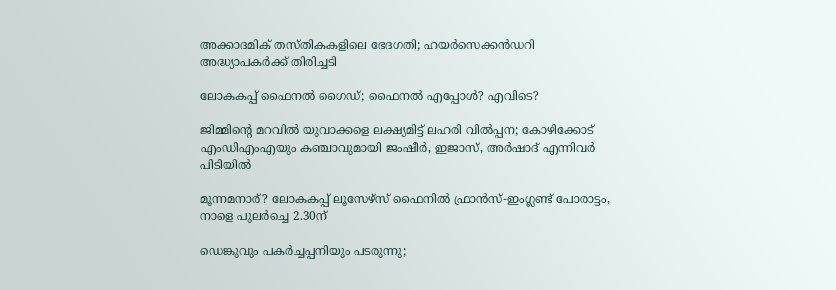അക്കാദമിക് തസ്തികകളിലെ ഭേദഗതി; ഹയര്‍സെക്കന്‍ഡറി അദ്ധ്യാപകര്‍ക്ക് തിരിച്ചടി

ലോകകപ്പ് ഫൈനല്‍ ഗൈഡ്; ഫൈനല്‍ എപ്പോള്‍? എവിടെ?

ജിമ്മിന്റെ മറവിൽ യുവാക്കളെ ലക്ഷ്യമിട്ട് ലഹരി വിൽപ്പന; കോഴിക്കോട് എംഡിഎംഎയും കഞ്ചാവുമായി ജംഷീർ, ഇജാസ്, അർഷാദ് എന്നിവർ പിടിയിൽ

മൂന്നമനാര്? ലോകകപ്പ് ലൂസേഴ്‌സ് ഫൈനില്‍ ഫ്രാന്‍സ്-ഇംഗ്ലണ്ട് പോരാട്ടം, നാളെ പുലര്‍ച്ചെ 2.30ന്

ഡെങ്കുവും പകര്‍ച്ചപ്പനിയും പടരുന്നു;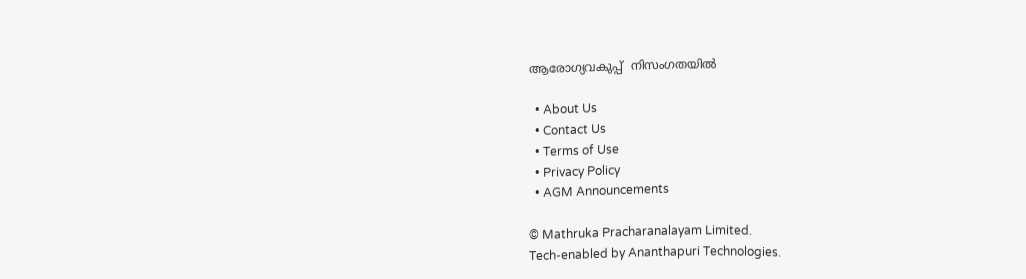ആരോഗ്യവകുപ്പ്  നിസംഗതയില്‍

  • About Us
  • Contact Us
  • Terms of Use
  • Privacy Policy
  • AGM Announcements

© Mathruka Pracharanalayam Limited.
Tech-enabled by Ananthapuri Technologies.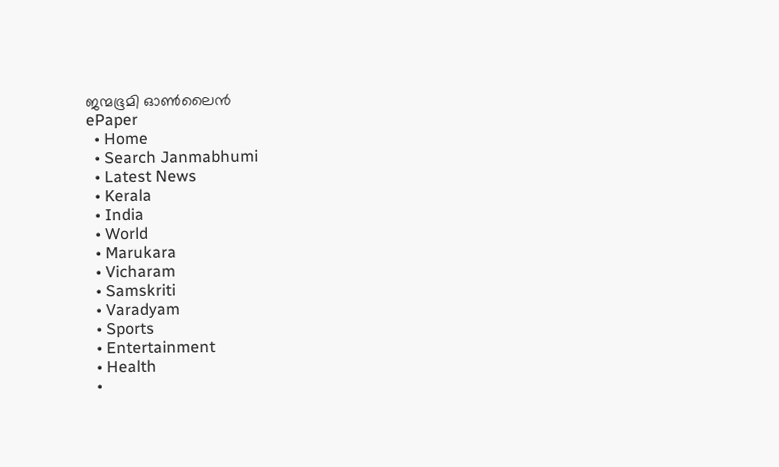ജന്മഭൂമി ഓണ്‍ലൈന്‍
ePaper
  • Home
  • Search Janmabhumi
  • Latest News
  • Kerala
  • India
  • World
  • Marukara
  • Vicharam
  • Samskriti
  • Varadyam
  • Sports
  • Entertainment
  • Health
  •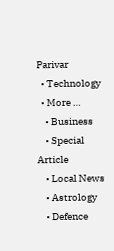Parivar
  • Technology
  • More …
    • Business
    • Special Article
    • Local News
    • Astrology
    • Defence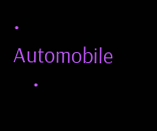• Automobile
    •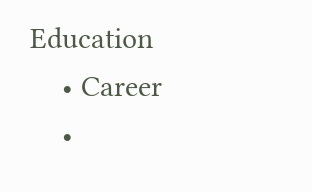Education
    • Career
    •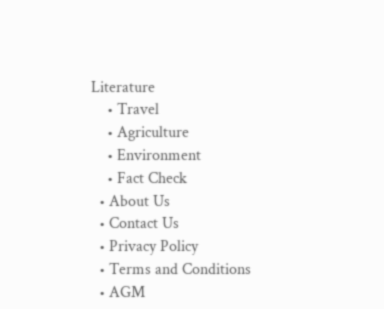Literature
    • Travel
    • Agriculture
    • Environment
    • Fact Check
  • About Us
  • Contact Us
  • Privacy Policy
  • Terms and Conditions
  • AGM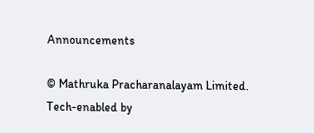Announcements

© Mathruka Pracharanalayam Limited.
Tech-enabled by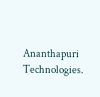Ananthapuri Technologies.